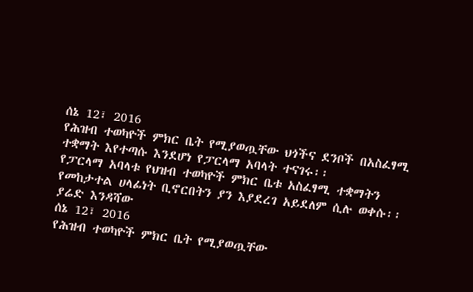ሰኔ 12፣ 2016
የሕዝብ ተወካዮች ምክር ቤት የሚያወጧቸው ህጎችና ደንቦች በአስፈፃሚ ተቋማት እየተጣሱ እንደሆነ የፓርላማ አባላት ተናገሩ፡፡
የፓርላማ አባላቱ የህዝብ ተወካዮች ምክር ቤቱ አስፈፃሚ ተቋማትን የመከታተል ሀላፊነት ቢኖርበትን ያን እያደረገ አይደለም ሲሉ ወቀሱ፡፡
ያሬድ እንዳሻው
ሰኔ 12፣ 2016
የሕዝብ ተወካዮች ምክር ቤት የሚያወጧቸው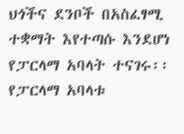ህጎችና ደንቦች በአስፈፃሚ ተቋማት እየተጣሱ እንደሆነ የፓርላማ አባላት ተናገሩ፡፡
የፓርላማ አባላቱ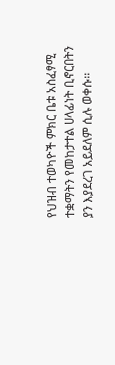የህዝብ ተወካዮች ምክር ቤቱ አስፈፃሚ ተቋማትን የመከታተል ሀላፊነት ቢኖርበትን ያን እያደረገ አይደለም ሲሉ ወቀሱ፡፡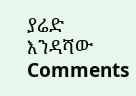ያሬድ እንዳሻው
Comments